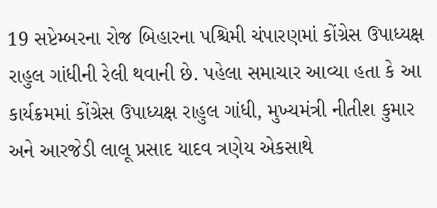19 સપ્ટેમ્બરના રોજ બિહારના પશ્ચિમી ચંપારણમાં કોંગ્રેસ ઉપાધ્યક્ષ રાહુલ ગાંધીની રેલી થવાની છે. પહેલા સમાચાર આવ્યા હતા કે આ કાર્યક્રમમાં કોંગ્રેસ ઉપાધ્યક્ષ રાહુલ ગાંધી, મુખ્યમંત્રી નીતીશ કુમાર અને આરજેડી લાલૂ પ્રસાદ યાદવ ત્રણેય એકસાથે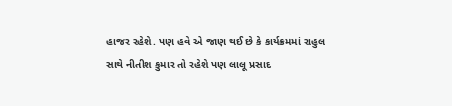હાજર રહેશે. પણ હવે એ જાણ થઈ છે કે કાર્યક્રમમાં રાહુલ સાથે નીતીશ કુમાર તો રહેશે પણ લાલૂ પ્રસાદ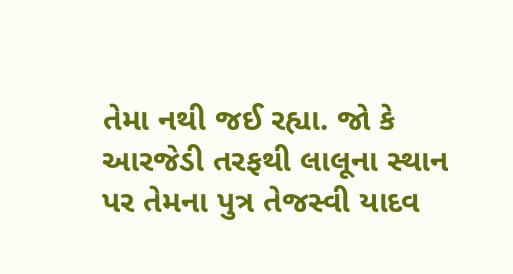તેમા નથી જઈ રહ્યા. જો કે આરજેડી તરફથી લાલૂના સ્થાન પર તેમના પુત્ર તેજસ્વી યાદવ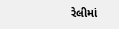રેલીમાં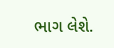ભાગ લેશે.